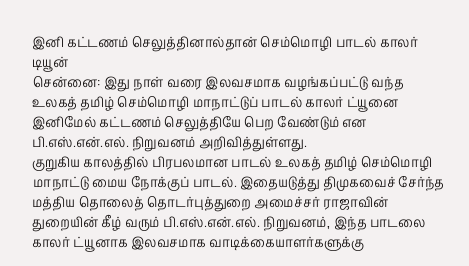இனி கட்டணம் செலுத்தினால்தான் செம்மொழி பாடல் காலர் டியூன்
சென்னை: இது நாள் வரை இலவசமாக வழங்கப்பட்டு வந்த உலகத் தமிழ் செம்மொழி மாநாட்டுப் பாடல் காலர் ட்யூனை இனிமேல் கட்டணம் செலுத்தியே பெற வேண்டும் என பி.எஸ்.என்.எல். நிறுவனம் அறிவித்துள்ளது.
குறுகிய காலத்தில் பிரபலமான பாடல் உலகத் தமிழ் செம்மொழி மாநாட்டு மைய நோக்குப் பாடல். இதையடுத்து திமுகவைச் சேர்ந்த மத்திய தொலைத் தொடர்புத்துறை அமைச்சர் ராஜாவின் துறையின் கீழ் வரும் பி.எஸ்.என்.எல். நிறுவனம், இந்த பாடலை காலர் ட்யூனாக இலவசமாக வாடிக்கையாளர்களுக்கு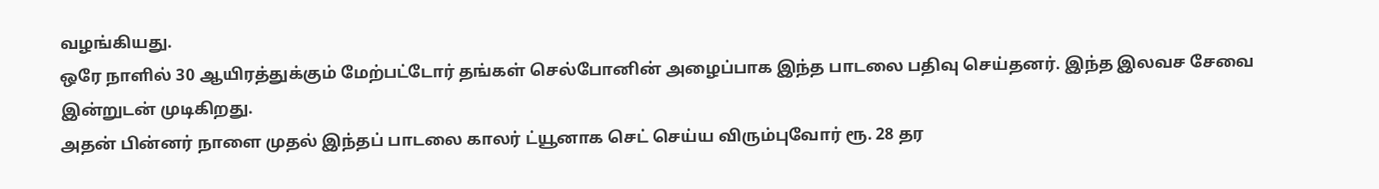வழங்கியது.
ஒரே நாளில் 30 ஆயிரத்துக்கும் மேற்பட்டோர் தங்கள் செல்போனின் அழைப்பாக இந்த பாடலை பதிவு செய்தனர். இந்த இலவச சேவை இன்றுடன் முடிகிறது.
அதன் பின்னர் நாளை முதல் இந்தப் பாடலை காலர் ட்யூனாக செட் செய்ய விரும்புவோர் ரூ. 28 தர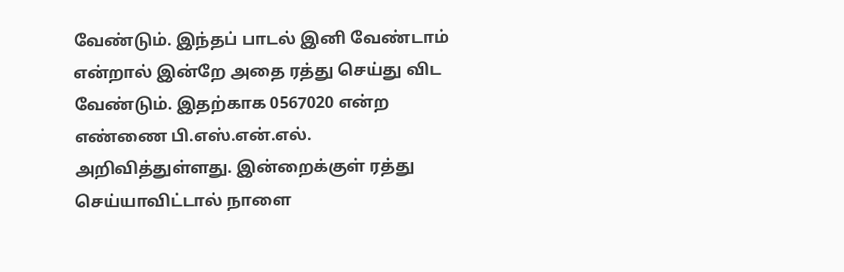வேண்டும். இந்தப் பாடல் இனி வேண்டாம் என்றால் இன்றே அதை ரத்து செய்து விட வேண்டும். இதற்காக 0567020 என்ற எண்ணை பி.எஸ்.என்.எல். அறிவித்துள்ளது. இன்றைக்குள் ரத்து செய்யாவிட்டால் நாளை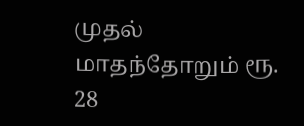முதல் மாதந்தோறும் ரூ. 28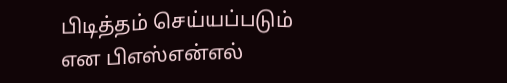பிடித்தம் செய்யப்படும் என பிஎஸ்என்எல்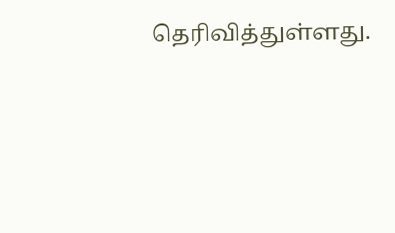தெரிவித்துள்ளது.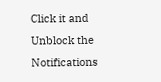Click it and Unblock the Notifications